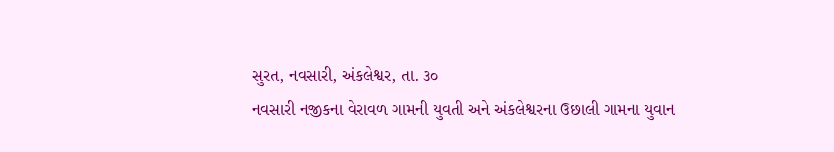સુરત, નવસારી, અંકલેશ્વર, તા. ૩૦
નવસારી નજીકના વેરાવળ ગામની યુવતી અને અંકલેશ્વરના ઉછાલી ગામના યુવાન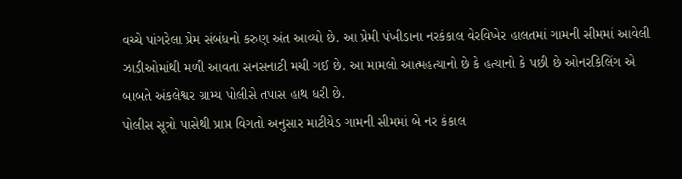વચ્ચે પાંગરેલા પ્રેમ સંબંધનો કરુણ અંત આવ્યો છે. આ પ્રેમી પંખીડાના નરકંકાલ વેરવિખેર હાલતમાં ગામની સીમમાં આવેલી ઝાડીઓમાંથી મળી આવતા સનસનાટી મચી ગઈ છે. આ મામલો આત્મહત્યાનો છે કે હત્યાનો કે પછી છે ઓનરકિલિંગ એ બાબતે અંકલેશ્વર ગ્રામ્ય પોલીસે તપાસ હાથ ધરી છે.
પોલીસ સૂત્રો પાસેથી પ્રાપ્ત વિગતો અનુસાર માટીયેડ ગામની સીમમાં બે નર કંકાલ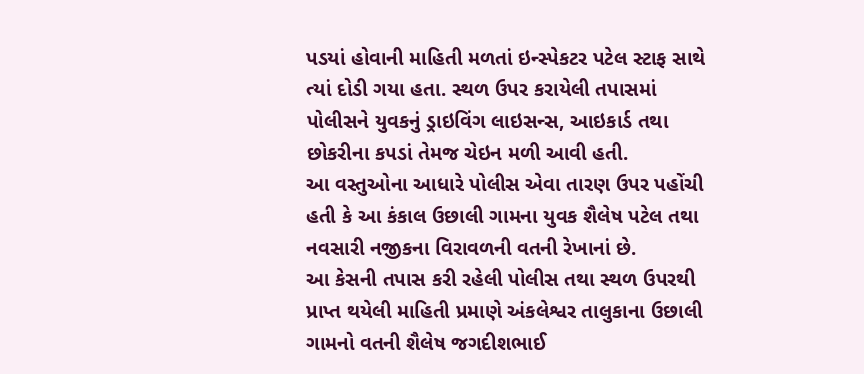પડયાં હોવાની માહિતી મળતાં ઇન્સ્પેકટર પટેલ સ્ટાફ સાથે ત્યાં દોડી ગયા હતા. સ્થળ ઉપર કરાયેલી તપાસમાં પોલીસને યુવકનું ડ્રાઇવિંગ લાઇસન્સ, આઇકાર્ડ તથા છોકરીના કપડાં તેમજ ચેઇન મળી આવી હતી.
આ વસ્તુઓના આધારે પોલીસ એવા તારણ ઉપર પહોંચી હતી કે આ કંકાલ ઉછાલી ગામના યુવક શૈલેષ પટેલ તથા નવસારી નજીકના વિરાવળની વતની રેખાનાં છે.
આ કેસની તપાસ કરી રહેલી પોલીસ તથા સ્થળ ઉપરથી પ્રાપ્ત થયેલી માહિતી પ્રમાણે અંકલેશ્વર તાલુકાના ઉછાલી ગામનો વતની શૈલેષ જગદીશભાઈ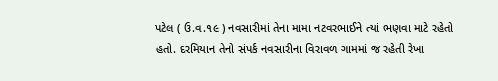પટેલ ( ઉ.વ.૧૯ ) નવસારીમાં તેના મામા નટવરભાઈને ત્યાં ભણવા માટે રહેતો હતો. દરમિયાન તેનો સંપર્ક નવસારીના વિરાવળ ગામમાં જ રહેતી રેખા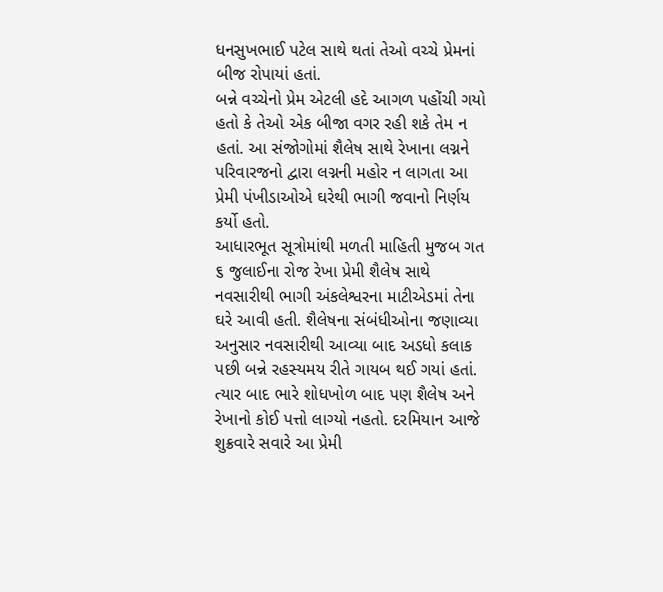ધનસુખભાઈ પટેલ સાથે થતાં તેઓ વચ્ચે પ્રેમનાં બીજ રોપાયાં હતાં.
બન્ને વચ્ચેનો પ્રેમ એટલી હદે આગળ પહોંચી ગયો હતો કે તેઓ એક બીજા વગર રહી શકે તેમ ન હતાં. આ સંજોગોમાં શૈલેષ સાથે રેખાના લગ્નને પરિવારજનો દ્વારા લગ્નની મહોર ન લાગતા આ પ્રેમી પંખીડાઓએ ઘરેથી ભાગી જવાનો નિર્ણય કર્યો હતો.
આધારભૂત સૂત્રોમાંથી મળતી માહિતી મુજબ ગત ૬ જુલાઈના રોજ રેખા પ્રેમી શૈલેષ સાથે નવસારીથી ભાગી અંકલેશ્વરના માટીએડમાં તેના ઘરે આવી હતી. શૈલેષના સંબંધીઓના જણાવ્યા અનુસાર નવસારીથી આવ્યા બાદ અડધો કલાક પછી બન્ને રહસ્યમય રીતે ગાયબ થઈ ગયાં હતાં.
ત્યાર બાદ ભારે શોધખોળ બાદ પણ શૈલેષ અને રેખાનો કોઈ પત્તો લાગ્યો નહતો. દરમિયાન આજે શુક્રવારે સવારે આ પ્રેમી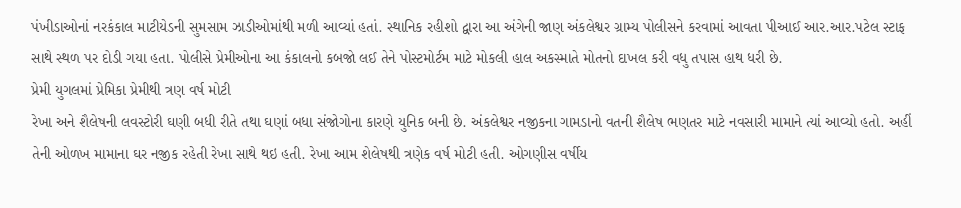પંખીડાઓનાં નરકંકાલ માટીયેડની સુમસામ ઝાડીઓમાંથી મળી આવ્યાં હતાં. સ્થાનિક રહીશો દ્વારા આ અંગેની જાણ અંકલેશ્વર ગ્રામ્ય પોલીસને કરવામાં આવતા પીઆઈ આર.આર.પટેલ સ્ટાફ સાથે સ્થળ પર દોડી ગયા હતા. પોલીસે પ્રેમીઓના આ કંકાલનો કબજો લઈ તેને પોસ્ટમોર્ટમ માટે મોકલી હાલ અકસ્માતે મોતનો દાખલ કરી વધુ તપાસ હાથ ધરી છે.
પ્રેમી યુગલમાં પ્રેમિકા પ્રેમીથી ત્રણ વર્ષ મોટી
રેખા અને શૈલેષની લવસ્ટોરી ઘણી બધી રીતે તથા ઘણાં બધા સંજોગોના કારણે યુનિક બની છે. અંકલેશ્વર નજીકના ગામડાનો વતની શૈલેષ ભણતર માટે નવસારી મામાને ત્યાં આવ્યો હતો. અહીં તેની ઓળખ મામાના ઘર નજીક રહેતી રેખા સાથે થઇ હતી. રેખા આમ શેલેષથી ત્રણેક વર્ષ મોટી હતી. ઓગણીસ વર્ષીય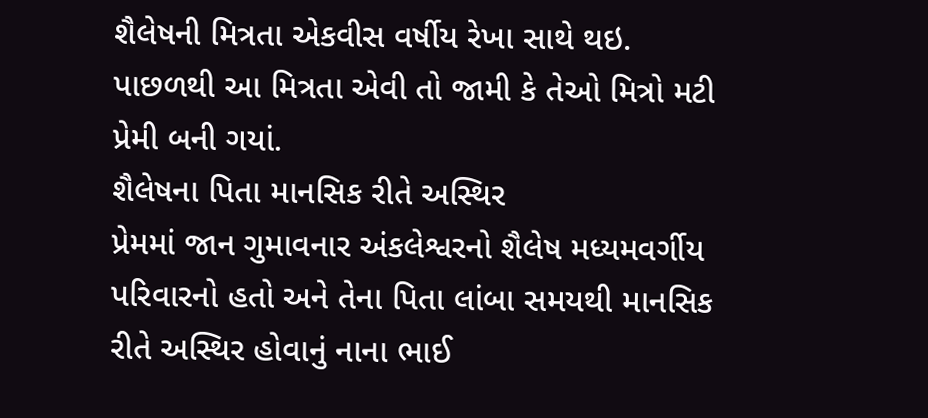શૈલેષની મિત્રતા એકવીસ વર્ષીય રેખા સાથે થઇ. પાછળથી આ મિત્રતા એવી તો જામી કે તેઓ મિત્રો મટી પ્રેમી બની ગયાં.
શૈલેષના પિતા માનસિક રીતે અસ્થિર
પ્રેમમાં જાન ગુમાવનાર અંકલેશ્વરનો શૈલેષ મધ્યમવર્ગીય પરિવારનો હતો અને તેના પિતા લાંબા સમયથી માનસિક રીતે અસ્થિર હોવાનું નાના ભાઈ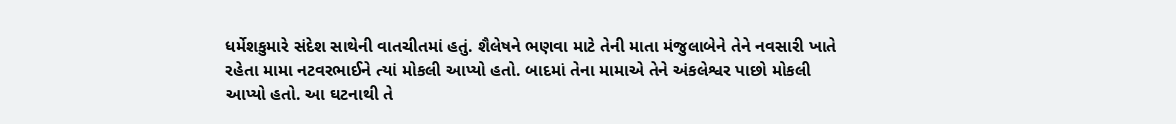ધર્મેશકુમારે સંદેશ સાથેની વાતચીતમાં હતું. શૈલેષને ભણવા માટે તેની માતા મંજુલાબેને તેને નવસારી ખાતે રહેતા મામા નટવરભાઈને ત્યાં મોકલી આપ્યો હતો. બાદમાં તેના મામાએ તેને અંકલેશ્વર પાછો મોકલી આપ્યો હતો. આ ઘટનાથી તે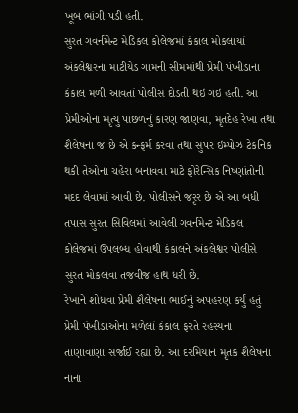ખૂબ ભાંગી પડી હતી.
સુરત ગવર્નમેન્ટ મેડિકલ કોલેજમાં કંકાલ મોકલાયાં
અંકલેશ્વરના માટીયેડ ગામની સીમમાંથી પ્રેમી પંખીડાના કંકાલ મળી આવતાં પોલીસ દોડતી થઇ ગઇ હતી. આ પ્રેમીઓના મૃત્યુ પાછળનું કારણ જાણવા, મૃતદેહ રેખા તથા શૈલેષના જ છે એ કન્ફર્મ કરવા તથા સુપર ઇમ્પોઝ ટેકનિક થકી તેઓના ચહેરા બનાવવા માટે ફોરેન્સિક નિષ્ણાંતોની મદદ લેવામાં આવી છે. પોલીસને જરૃર છે એ આ બધી તપાસ સુરત સિવિલમાં આવેલી ગવર્નમેન્ટ મેડિકલ કોલેજમાં ઉપલબ્ધ હોવાથી કંકાલને અંકલેશ્વર પોલીસે સુરત મોકલવા તજવીજ હાથ ધરી છે.
રેખાને શોધવા પ્રેમી શૈલેષના ભાઈનું અપહરણ કર્યું હતું
પ્રેમી પંખીડાઓના મળેલાં કંકાલ ફરતે રહસ્યના તાણાવાણા સર્જાઈ રહ્યા છે. આ દરમિયાન મૃતક શૈલેષના નાના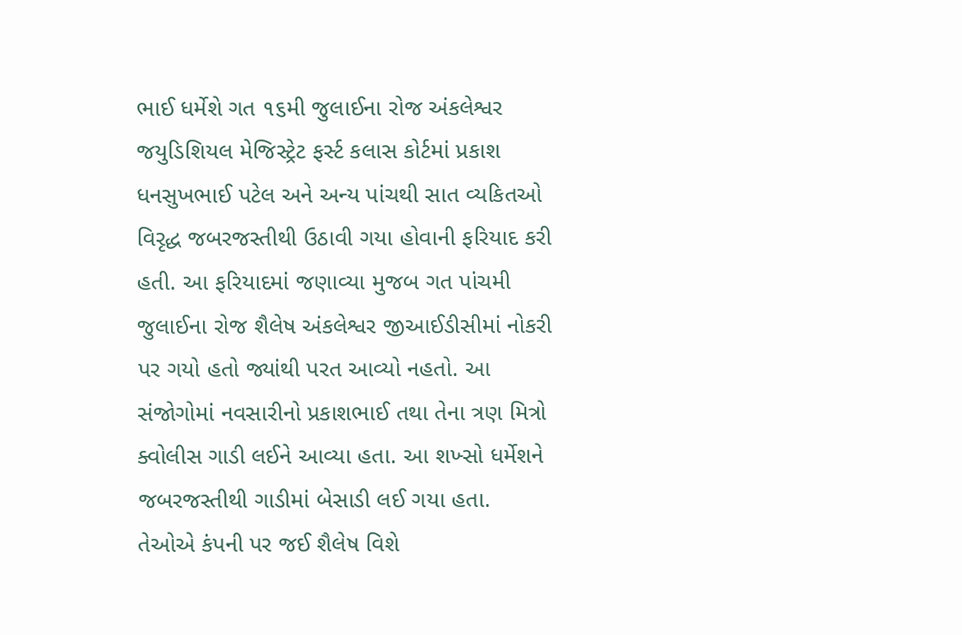ભાઈ ધર્મેશે ગત ૧૬મી જુલાઈના રોજ અંકલેશ્વર જયુડિશિયલ મેજિસ્ટ્રેટ ફર્સ્ટ કલાસ કોર્ટમાં પ્રકાશ ધનસુખભાઈ પટેલ અને અન્ય પાંચથી સાત વ્યકિતઓ વિરૃદ્ધ જબરજસ્તીથી ઉઠાવી ગયા હોવાની ફરિયાદ કરી હતી. આ ફરિયાદમાં જણાવ્યા મુજબ ગત પાંચમી જુલાઈના રોજ શૈલેષ અંકલેશ્વર જીઆઈડીસીમાં નોકરી પર ગયો હતો જ્યાંથી પરત આવ્યો નહતો. આ સંજોગોમાં નવસારીનો પ્રકાશભાઈ તથા તેના ત્રણ મિત્રો ક્વોલીસ ગાડી લઈને આવ્યા હતા. આ શખ્સો ધર્મેશને જબરજસ્તીથી ગાડીમાં બેસાડી લઈ ગયા હતા.
તેઓએ કંપની પર જઈ શૈલેષ વિશે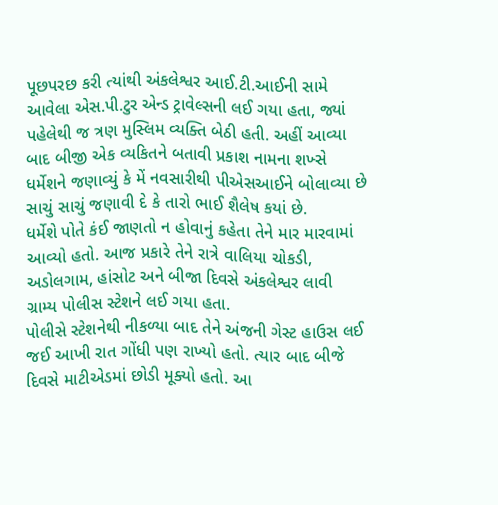પૂછપરછ કરી ત્યાંથી અંકલેશ્વર આઈ.ટી.આઈની સામે આવેલા એસ.પી.ટુર એન્ડ ટ્રાવેલ્સની લઈ ગયા હતા, જ્યાં પહેલેથી જ ત્રણ મુસ્લિમ વ્યક્તિ બેઠી હતી. અહીં આવ્યા બાદ બીજી એક વ્યકિતને બતાવી પ્રકાશ નામના શખ્સે ધર્મેશને જણાવ્યું કે મેં નવસારીથી પીએસઆઈને બોલાવ્યા છે સાચું સાચું જણાવી દે કે તારો ભાઈ શૈલેષ કયાં છે.
ધર્મેશે પોતે કંઈ જાણતો ન હોવાનું કહેતા તેને માર મારવામાં આવ્યો હતો. આજ પ્રકારે તેને રાત્રે વાલિયા ચોકડી, અડોલગામ, હાંસોટ અને બીજા દિવસે અંકલેશ્વર લાવી ગ્રામ્ય પોલીસ સ્ટેશને લઈ ગયા હતા.
પોલીસે સ્ટેશનેથી નીકળ્યા બાદ તેને અંજની ગેસ્ટ હાઉસ લઈ જઈ આખી રાત ગોંધી પણ રાખ્યો હતો. ત્યાર બાદ બીજે દિવસે માટીએડમાં છોડી મૂક્યો હતો. આ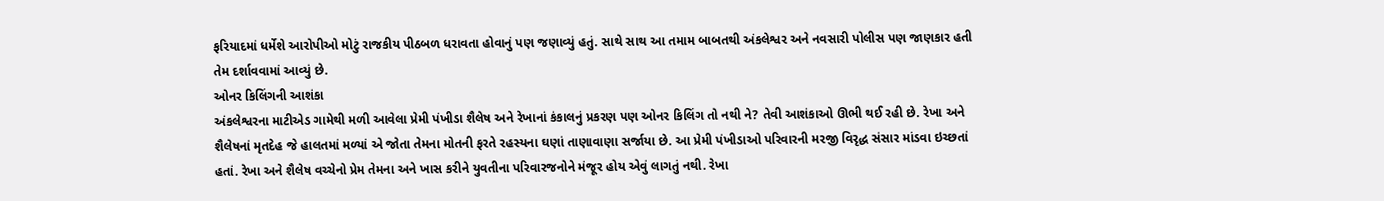ફરિયાદમાં ધર્મેશે આરોપીઓ મોટું રાજકીય પીઠબળ ધરાવતા હોવાનું પણ જણાવ્યું હતું. સાથે સાથ આ તમામ બાબતથી અંકલેશ્વર અને નવસારી પોલીસ પણ જાણકાર હતી તેમ દર્શાવવામાં આવ્યું છે.
ઓનર કિલિંગની આશંકા
અંકલેશ્વરના માટીએડ ગામેથી મળી આવેલા પ્રેમી પંખીડા શૈલેષ અને રેખાનાં કંકાલનું પ્રકરણ પણ ઓનર કિલિંગ તો નથી ને? તેવી આશંકાઓ ઊભી થઈ રહી છે. રેખા અને શૈલેષનાં મૃતદેહ જે હાલતમાં મળ્યાં એ જોતા તેમના મોતની ફરતે રહસ્યના ઘણાં તાણાવાણા સર્જાયા છે. આ પ્રેમી પંખીડાઓ પરિવારની મરજી વિરૃદ્ધ સંસાર માંડવા ઇચ્છતાં હતાં. રેખા અને શૈલેષ વચ્ચેનો પ્રેમ તેમના અને ખાસ કરીને યુવતીના પરિવારજનોને મંજૂર હોય એવું લાગતું નથી. રેખા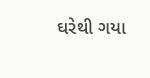ઘરેથી ગયા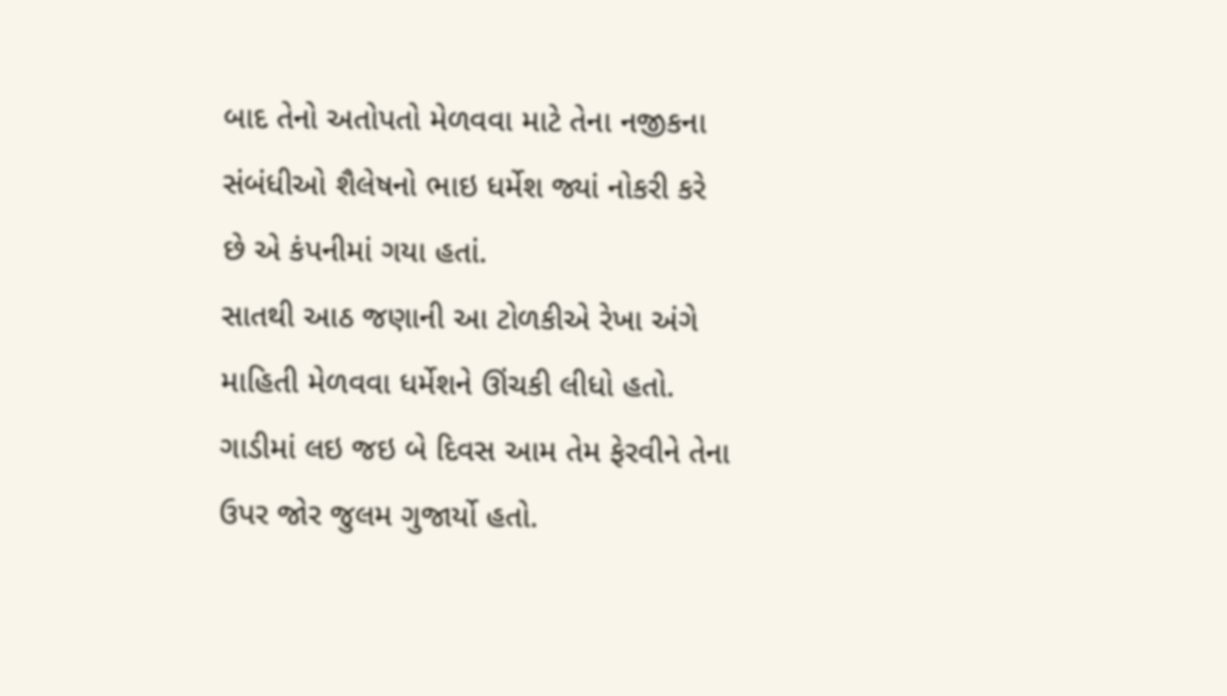બાદ તેનો અતોપતો મેળવવા માટે તેના નજીકના સંબંધીઓ શૈલેષનો ભાઇ ધર્મેશ જ્યાં નોકરી કરે છે એ કંપનીમાં ગયા હતાં.
સાતથી આઠ જણાની આ ટોળકીએ રેખા અંગે માહિતી મેળવવા ધર્મેશને ઊંચકી લીધો હતો. ગાડીમાં લઇ જઇ બે દિવસ આમ તેમ ફેરવીને તેના ઉપર જોર જુલમ ગુજાર્યો હતો.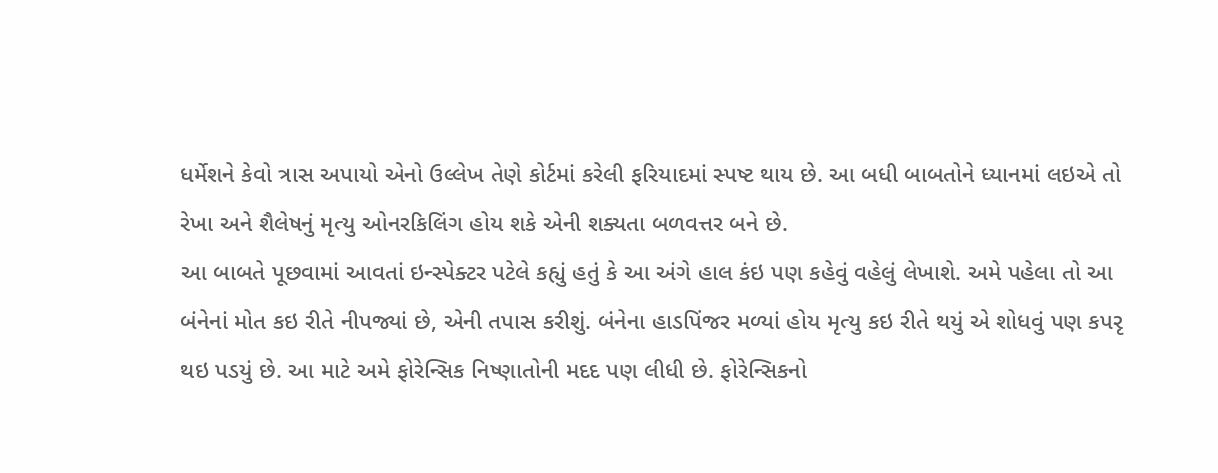ધર્મેશને કેવો ત્રાસ અપાયો એનો ઉલ્લેખ તેણે કોર્ટમાં કરેલી ફરિયાદમાં સ્પષ્ટ થાય છે. આ બધી બાબતોને ધ્યાનમાં લઇએ તો રેખા અને શૈલેષનું મૃત્યુ ઓનરકિલિંગ હોય શકે એની શક્યતા બળવત્તર બને છે.
આ બાબતે પૂછવામાં આવતાં ઇન્સ્પેક્ટર પટેલે કહ્યું હતું કે આ અંગે હાલ કંઇ પણ કહેવું વહેલું લેખાશે. અમે પહેલા તો આ બંનેનાં મોત કઇ રીતે નીપજ્યાં છે, એની તપાસ કરીશું. બંનેના હાડપિંજર મળ્યાં હોય મૃત્યુ કઇ રીતે થયું એ શોધવું પણ કપરૃ થઇ પડયું છે. આ માટે અમે ફોરેન્સિક નિષ્ણાતોની મદદ પણ લીધી છે. ફોરેન્સિકનો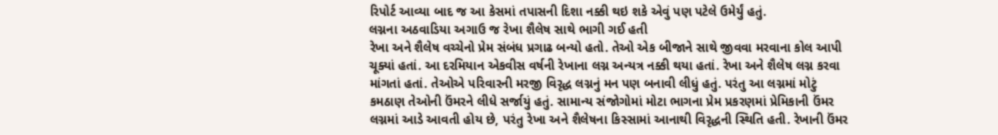રિપોર્ટ આવ્યા બાદ જ આ કેસમાં તપાસની દિશા નક્કી થઇ શકે એવું પણ પટેલે ઉમેર્યું હતું.
લગ્નના અઠવાડિયા અગાઉ જ રેખા શૈલેષ સાથે ભાગી ગઈ હતી
રેખા અને શૈલેષ વચ્ચેનો પ્રેમ સંબંધ પ્રગાઢ બન્યો હતો. તેઓ એક બીજાને સાથે જીવવા મરવાના કોલ આપી ચૂક્યાં હતાં. આ દરમિયાન એકવીસ વર્ષની રેખાના લગ્ન અન્યત્ર નક્કી થયા હતાં. રેખા અને શૈલેષ લગ્ન કરવા માંગતાં હતાં. તેઓએ પરિવારની મરજી વિરૃદ્ધ લગ્નનું મન પણ બનાવી લીધું હતું. પરંતુ આ લગ્નમાં મોટું કમઠાણ તેઓની ઉંમરને લીધે સર્જાયું હતું. સામાન્ય સંજોગોમાં મોટા ભાગના પ્રેમ પ્રકરણમાં પ્રેમિકાની ઉંમર લગ્નમાં આડે આવતી હોય છે, પરંતુ રેખા અને શૈલેષના કિસ્સામાં આનાથી વિરૃદ્ધની સ્થિતિ હતી. રેખાની ઉંમર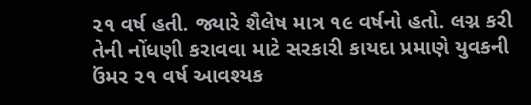૨૧ વર્ષ હતી. જ્યારે શૈલેષ માત્ર ૧૯ વર્ષનો હતો. લગ્ન કરી તેની નોંધણી કરાવવા માટે સરકારી કાયદા પ્રમાણે યુવકની ઉંમર ૨૧ વર્ષ આવશ્યક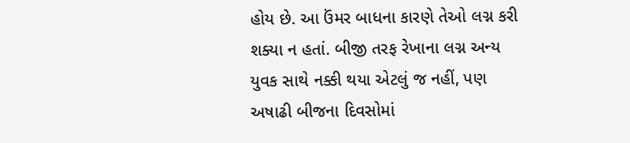હોય છે. આ ઉંમર બાધના કારણે તેઓ લગ્ન કરી શક્યા ન હતાં. બીજી તરફ રેખાના લગ્ન અન્ય યુવક સાથે નક્કી થયા એટલું જ નહીં, પણ અષાઢી બીજના દિવસોમાં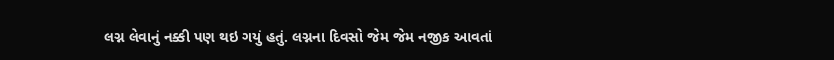લગ્ન લેવાનું નક્કી પણ થઇ ગયું હતું. લગ્નના દિવસો જેમ જેમ નજીક આવતાં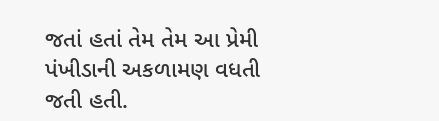જતાં હતાં તેમ તેમ આ પ્રેમી પંખીડાની અકળામણ વધતી જતી હતી.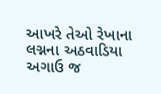આખરે તેઓ રેખાના લગ્નના અઠવાડિયા અગાઉ જ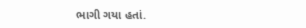ભાગી ગયા હતાં.